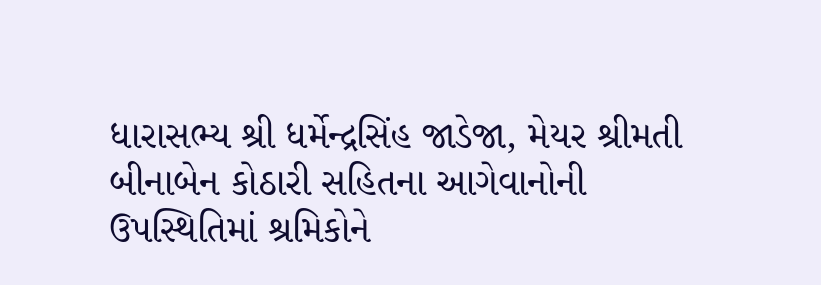ધારાસભ્ય શ્રી ધર્મેન્દ્રસિંહ જાડેજા, મેયર શ્રીમતી બીનાબેન કોઠારી સહિતના આગેવાનોની ઉપસ્થિતિમાં શ્રમિકોને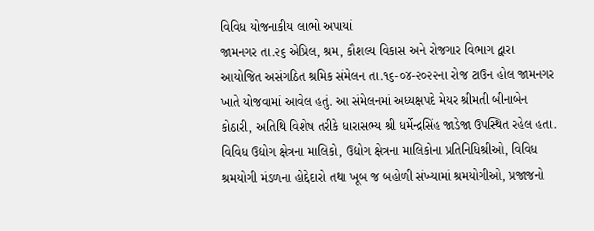વિવિધ યોજનાકીય લાભો અપાયાં
જામનગર તા.૨૬ એપ્રિલ, શ્રમ, કૌશલ્ય વિકાસ અને રોજગાર વિભાગ દ્વારા આયોજિત અસંગઠિત શ્રમિક સંમેલન તા.૧૬-૦૪-૨૦૨૨ના રોજ ટાઉન હોલ જામનગર ખાતે યોજવામાં આવેલ હતું. આ સંમેલનમાં અધ્યક્ષપદે મેયર શ્રીમતી બીનાબેન કોઠારી, અતિથિ વિશેષ તરીકે ધારાસભ્ય શ્રી ધર્મેન્દ્રસિંહ જાડેજા ઉપસ્થિત રહેલ હતા. વિવિધ ઉદ્યોગ ક્ષેત્રના માલિકો, ઉદ્યોગ ક્ષેત્રના માલિકોના પ્રતિનિધિશ્રીઓ, વિવિધ શ્રમયોગી મંડળના હોદ્દેદારો તથા ખૂબ જ બહોળી સંખ્યામાં શ્રમયોગીઓ, પ્રજાજનો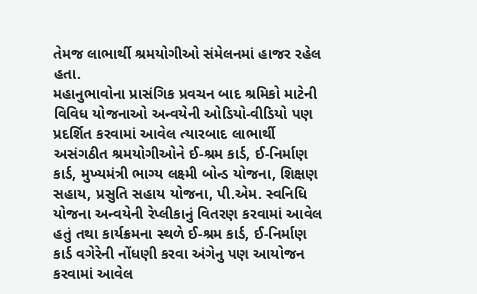તેમજ લાભાર્થી શ્રમયોગીઓ સંમેલનમાં હાજર રહેલ હતા.
મહાનુભાવોના પ્રાસંગિક પ્રવચન બાદ શ્રમિકો માટેની વિવિધ યોજનાઓ અન્વયેની ઓડિયો-વીડિયો પણ પ્રદર્શિત કરવામાં આવેલ ત્યારબાદ લાભાર્થી અસંગઠીત શ્રમયોગીઓને ઈ-શ્રમ કાર્ડ, ઈ-નિર્માણ કાર્ડ, મુખ્યમંત્રી ભાગ્ય લક્ષ્મી બોન્ડ યોજના, શિક્ષણ સહાય, પ્રસુતિ સહાય યોજના, પી.એમ. સ્વનિધિ યોજના અન્વયેની રેપ્લીકાનું વિતરણ કરવામાં આવેલ હતું તથા કાર્યક્રમના સ્થળે ઈ-શ્રમ કાર્ડ, ઈ-નિર્માણ કાર્ડ વગેરેની નોંધણી કરવા અંગેનુ પણ આયોજન કરવામાં આવેલ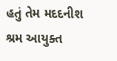હતું તેમ મદદનીશ શ્રમ આયુક્ત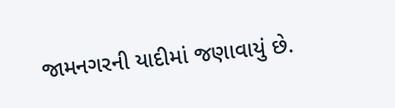જામનગરની યાદીમાં જણાવાયું છે.